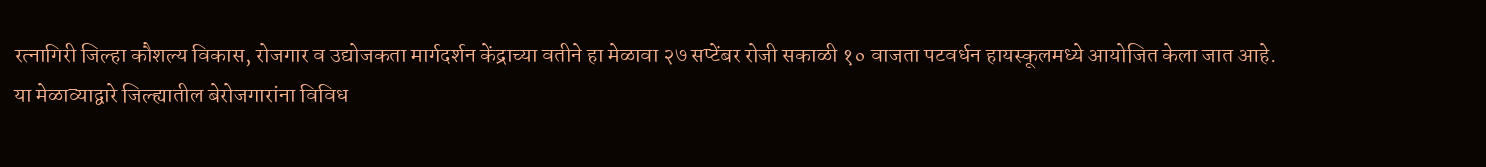रत्नागिरी जिल्हा कौशल्य विकास, रोजगार व उद्योजकता मार्गदर्शन केंद्राच्या वतीने हा मेळावा २७ सप्टेंबर रोजी सकाळी १० वाजता पटवर्धन हायस्कूलमध्ये आयोजित केला जात आहे.
या मेळाव्याद्वारे जिल्ह्यातील बेरोजगारांना विविध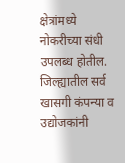क्षेत्रांमध्ये नोकरीच्या संधी उपलब्ध होतील. जिल्ह्यातील सर्व खासगी कंपन्या व उद्योजकांनी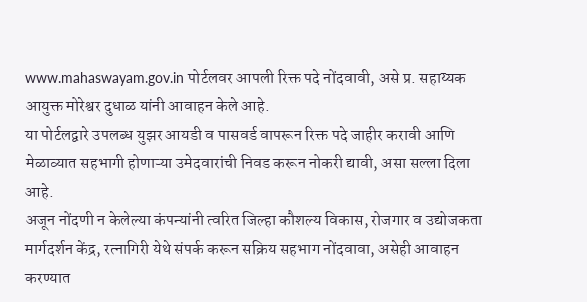www.mahaswayam.gov.in पोर्टलवर आपली रिक्त पदे नोंदवावी, असे प्र. सहाय्यक आयुक्त मोरेश्वर दुधाळ यांनी आवाहन केले आहे.
या पोर्टलद्वारे उपलब्ध युझर आयडी व पासवर्ड वापरून रिक्त पदे जाहीर करावी आणि मेळाव्यात सहभागी होणाऱ्या उमेदवारांची निवड करून नोकरी द्यावी, असा सल्ला दिला आहे.
अजून नोंदणी न केलेल्या कंपन्यांनी त्वरित जिल्हा कौशल्य विकास, रोजगार व उद्योजकता मार्गदर्शन केंद्र, रत्नागिरी येथे संपर्क करून सक्रिय सहभाग नोंदवावा, असेही आवाहन करण्यात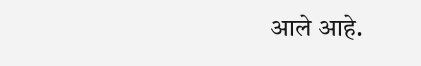आले आहे.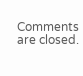Comments are closed.